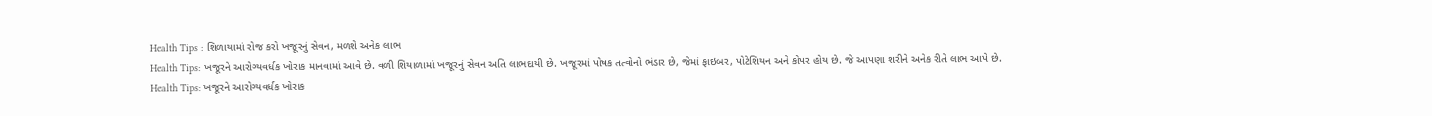Health Tips : શિળાયામાં રોજ કરો ખજૂરનું સેવન, મળશે અનેક લાભ
Health Tips: ખજૂરને આરોગ્યવર્ધક ખોરાક માનવામાં આવે છે. વળી શિયાળામાં ખજૂરનું સેવન અતિ લાભદાયી છે. ખજૂરમાં પોષક તત્વોનો ભંડાર છે, જેમાં ફાઇબર, પોટેશિયન અને કોપર હોય છે. જે આપણા શરીને અનેક રીતે લાભ આપે છે.
Health Tips: ખજૂરને આરોગ્યવર્ધક ખોરાક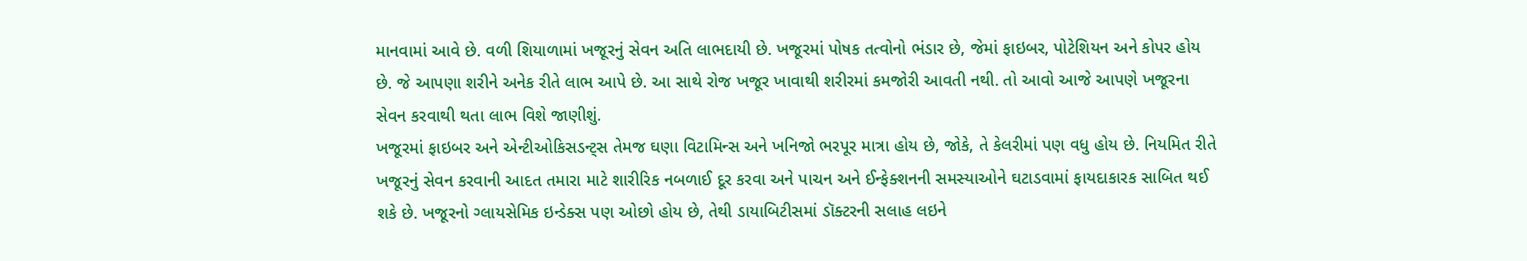માનવામાં આવે છે. વળી શિયાળામાં ખજૂરનું સેવન અતિ લાભદાયી છે. ખજૂરમાં પોષક તત્વોનો ભંડાર છે, જેમાં ફાઇબર, પોટેશિયન અને કોપર હોય છે. જે આપણા શરીને અનેક રીતે લાભ આપે છે. આ સાથે રોજ ખજૂર ખાવાથી શરીરમાં કમજોરી આવતી નથી. તો આવો આજે આપણે ખજૂરના સેવન કરવાથી થતા લાભ વિશે જાણીશું.
ખજૂરમાં ફાઇબર અને એન્ટીઓકિસડન્ટ્સ તેમજ ઘણા વિટામિન્સ અને ખનિજો ભરપૂર માત્રા હોય છે, જોકે, તે કેલરીમાં પણ વધુ હોય છે. નિયમિત રીતે ખજૂરનું સેવન કરવાની આદત તમારા માટે શારીરિક નબળાઈ દૂર કરવા અને પાચન અને ઈન્ફેક્શનની સમસ્યાઓને ઘટાડવામાં ફાયદાકારક સાબિત થઈ શકે છે. ખજૂરનો ગ્લાયસેમિક ઇન્ડેક્સ પણ ઓછો હોય છે, તેથી ડાયાબિટીસમાં ડૉક્ટરની સલાહ લઇને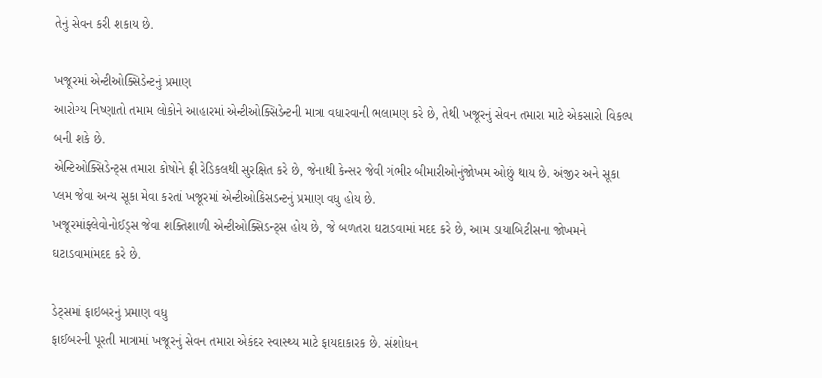તેનું સેવન કરી શકાય છે.

ખજૂરમાં એન્ટીઓક્સિડેન્ટનું પ્રમાણ
આરોગ્ય નિષ્ણાતો તમામ લોકોને આહારમાં એન્ટીઓક્સિડેન્ટની માત્રા વધારવાની ભલામણ કરે છે, તેથી ખજૂરનું સેવન તમારા માટે એકસારો વિકલ્પ બની શકે છે.
એન્ટિઓક્સિડેન્ટ્સ તમારા કોષોને ફ્રી રેડિકલથી સુરક્ષિત કરે છે, જેનાથી કેન્સર જેવી ગંભીર બીમારીઓનુંજોખમ ઓછું થાય છે. અંજીર અને સૂકા પ્લમ જેવા અન્ય સૂકા મેવા કરતાં ખજૂરમાં એન્ટીઓકિસડન્ટનું પ્રમાણ વધુ હોય છે.
ખજૂરમાંફ્લેવોનોઈડ્સ જેવા શક્તિશાળી એન્ટીઓક્સિડન્ટ્સ હોય છે, જે બળતરા ઘટાડવામાં મદદ કરે છે, આમ ડાયાબિટીસના જોખમને ઘટાડવામાંમદદ કરે છે.

ડેટ્સમાં ફાઇબરનું પ્રમાણ વધુ
ફાઈબરની પૂરતી માત્રામાં ખજૂરનું સેવન તમારા એકંદર સ્વાસ્થ્ય માટે ફાયદાકારક છે. સંશોધન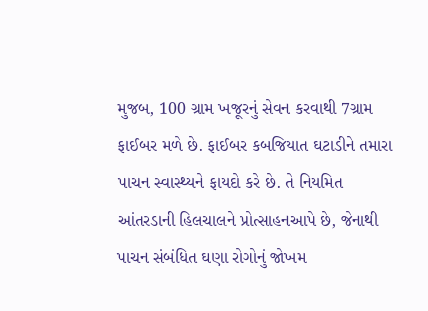મુજબ, 100 ગ્રામ ખજૂરનું સેવન કરવાથી 7ગ્રામ ફાઈબર મળે છે. ફાઈબર કબજિયાત ઘટાડીને તમારા પાચન સ્વાસ્થ્યને ફાયદો કરે છે. તે નિયમિત આંતરડાની હિલચાલને પ્રોત્સાહનઆપે છે, જેનાથી પાચન સંબંધિત ઘણા રોગોનું જોખમ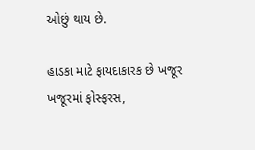ઓછું થાય છે.

હાડકા માટે ફાયદાકારક છે ખજૂર
ખજૂરમાં ફોસ્ફરસ,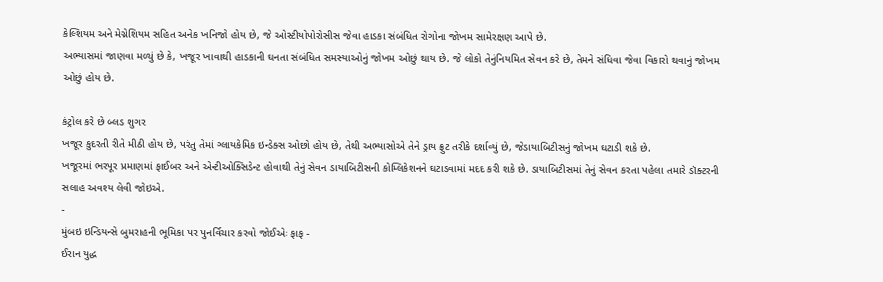કેલ્શિયમ અને મેગ્નેશિયમ સહિત અનેક ખનિજો હોય છે, જે ઓસ્ટીયોપોરોસીસ જેવા હાડકા સંબંધિત રોગોના જોખમ સામેરક્ષણ આપે છે.
અભ્યાસમાં જાણવા મળ્યું છે કે, ખજૂર ખાવાથી હાડકાની ઘનતા સંબંધિત સમસ્યાઓનું જોખમ ઓછું થાય છે. જે લોકો તેનુંનિયમિત સેવન કરે છે, તેમને સંધિવા જેવા વિકારો થવાનું જોખમ ઓછું હોય છે.

કંટ્રોલ કરે છે બ્લડ શુગર
ખજૂર કુદરતી રીતે મીઠી હોય છે, પરંતુ તેમાં ગ્લાયકેમિક ઇન્ડેક્સ ઓછો હોય છે, તેથી અભ્યાસોએ તેને ડ્રાય ફ્રુટ તરીકે દર્શાવ્યું છે, જેડાયાબિટીસનું જોખમ ઘટાડી શકે છે.
ખજૂરમાં ભરપૂર પ્રમાણમાં ફાઈબર અને એન્ટીઓક્સિડેન્ટ હોવાથી તેનું સેવન ડાયાબિટીસની કોમ્લિકેશનને ઘટાડવામાં મદદ કરી શકે છે. ડાયાબિટીસમાં તેનું સેવન કરતા પહેલા તમારે ડૉક્ટરની સલાહ અવશ્ય લેવી જોઇએ.
-
મુંબઇ ઇન્ડિયન્સે બુમરાહની ભૂમિકા પર પુનર્વિચાર કરવો જોઈએઃ ફાફ -
ઈરાન યુદ્ધ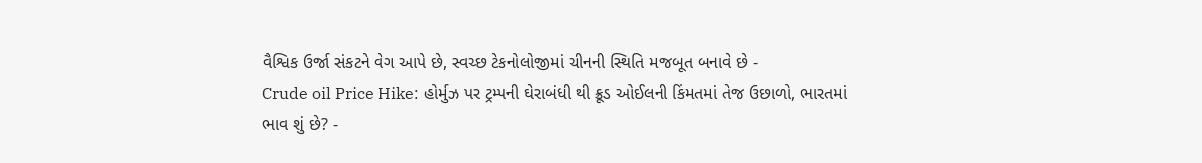વૈશ્વિક ઉર્જા સંકટને વેગ આપે છે, સ્વચ્છ ટેકનોલોજીમાં ચીનની સ્થિતિ મજબૂત બનાવે છે -
Crude oil Price Hike: હોર્મુઝ પર ટ્રમ્પની ઘેરાબંધી થી ક્રૂડ ઓઈલની કિંમતમાં તેજ ઉછાળો, ભારતમાં ભાવ શું છે? -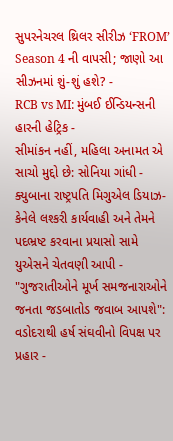સુપરનેચરલ થ્રિલર સીરીઝ ‘FROM’ Season 4 ની વાપસી; જાણો આ સીઝનમાં શું-શું હશે? -
RCB vs MI: મુંબઈ ઈન્ડિયન્સની હારની હેટ્રિક -
સીમાંકન નહીં, મહિલા અનામત એ સાચો મુદ્દો છે: સોનિયા ગાંધી -
ક્યુબાના રાષ્ટ્રપતિ મિગુએલ ડિયાઝ-કેનેલે લશ્કરી કાર્યવાહી અને તેમને પદભ્રષ્ટ કરવાના પ્રયાસો સામે યુએસને ચેતવણી આપી -
"ગુજરાતીઓને મૂર્ખ સમજનારાઓને જનતા જડબાતોડ જવાબ આપશે": વડોદરાથી હર્ષ સંઘવીનો વિપક્ષ પર પ્રહાર -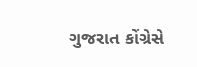ગુજરાત કોંગ્રેસે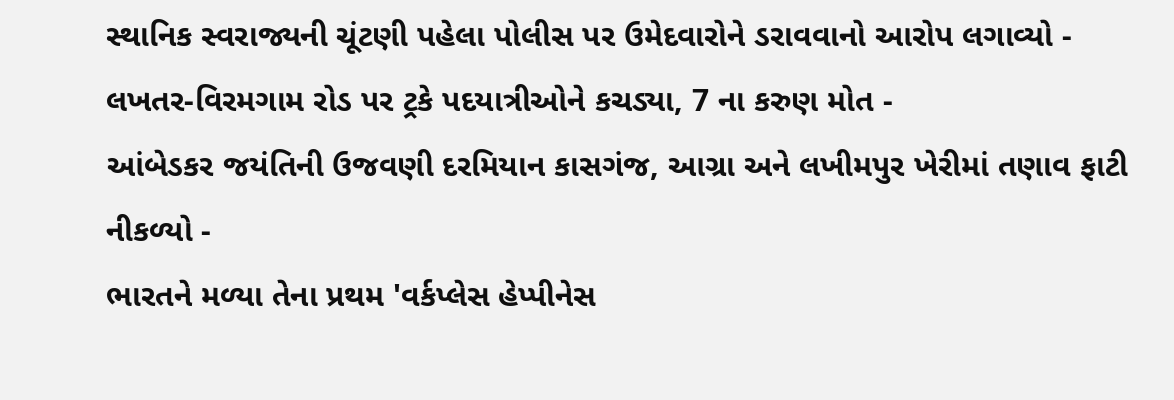સ્થાનિક સ્વરાજ્યની ચૂંટણી પહેલા પોલીસ પર ઉમેદવારોને ડરાવવાનો આરોપ લગાવ્યો -
લખતર-વિરમગામ રોડ પર ટ્રકે પદયાત્રીઓને કચડ્યા, 7 ના કરુણ મોત -
આંબેડકર જયંતિની ઉજવણી દરમિયાન કાસગંજ, આગ્રા અને લખીમપુર ખેરીમાં તણાવ ફાટી નીકળ્યો -
ભારતને મળ્યા તેના પ્રથમ 'વર્કપ્લેસ હેપ્પીનેસ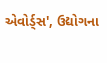એવોર્ડ્સ', ઉદ્યોગના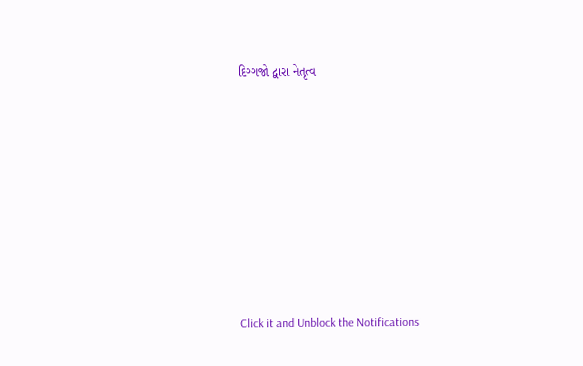દિગ્ગજો દ્વારા નેતૃત્વ









Click it and Unblock the Notifications